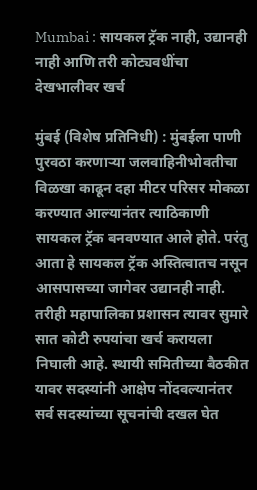Mumbai : सायकल ट्रॅक नाही, उद्यानही नाही आणि तरी कोट्यवधींचा देखभालीवर खर्च

मुंबई (विशेष प्रतिनिधी) : मुंबईला पाणी पुरवठा करणाऱ्या जलवाहिनीभोवतीचा विळखा काढून दहा मीटर परिसर मोकळा करण्यात आल्यानंतर त्याठिकाणी सायकल ट्रॅक बनवण्यात आले होते. परंतु आता हे सायकल ट्रॅक अस्तित्वातच नसून आसपासच्या जागेवर उद्यानही नाही. तरीही महापालिका प्रशासन त्यावर सुमारे सात कोटी रुपयांचा खर्च करायला निघाली आहे. स्थायी समितीच्या बैठकीत यावर सदस्यांनी आक्षेप नोंदवल्यानंतर सर्व सदस्यांच्या सूचनांची दखल घेत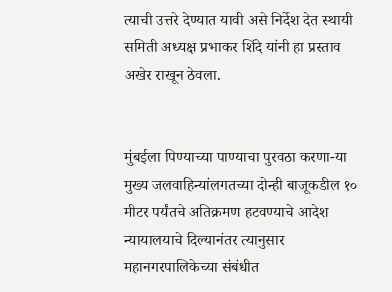त्याची उत्तरे देण्यात यावी असे निर्देश देत स्थायी समिती अध्यक्ष प्रभाकर शिंदे यांनी हा प्रस्ताव अखेर राखून ठेवला.


मुंबईला पिण्याच्या पाण्याचा पुरवठा करणा-या मुख्य जलवाहिन्यांलगतच्या दोन्ही बाजूकडील १० मीटर पर्यंतचे अतिक्रमण हटवण्याचे आदेश न्यायालयाचे दिल्यानंतर त्यानुसार महानगरपालिकेच्या संबंधीत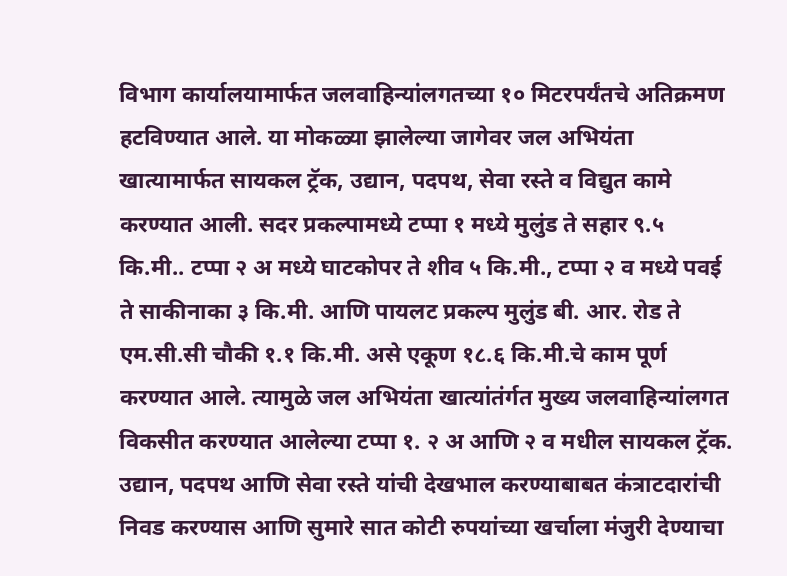विभाग कार्यालयामार्फत जलवाहिन्यांलगतच्या १० मिटरपर्यंतचे अतिक्रमण हटविण्यात आले. या मोकळ्या झालेल्या जागेवर जल अभियंता खात्यामार्फत सायकल ट्रॅक, उद्यान, पदपथ, सेवा रस्ते व विद्युत कामे करण्यात आली. सदर प्रकल्पामध्ये टप्पा १ मध्ये मुलुंड ते सहार ९.५ कि.मी.. टप्पा २ अ मध्ये घाटकोपर ते शीव ५ कि.मी., टप्पा २ व मध्ये पवई ते साकीनाका ३ कि.मी. आणि पायलट प्रकल्प मुलुंड बी. आर. रोड ते एम.सी.सी चौकी १.१ कि.मी. असे एकूण १८.६ कि.मी.चे काम पूर्ण करण्यात आले. त्यामुळे जल अभियंता खात्यांतंर्गत मुख्य जलवाहिन्यांलगत विकसीत करण्यात आलेल्या टप्पा १. २ अ आणि २ व मधील सायकल ट्रॅक. उद्यान, पदपथ आणि सेवा रस्ते यांची देखभाल करण्याबाबत कंत्राटदारांची निवड करण्यास आणि सुमारे सात कोटी रुपयांच्या खर्चाला मंजुरी देण्याचा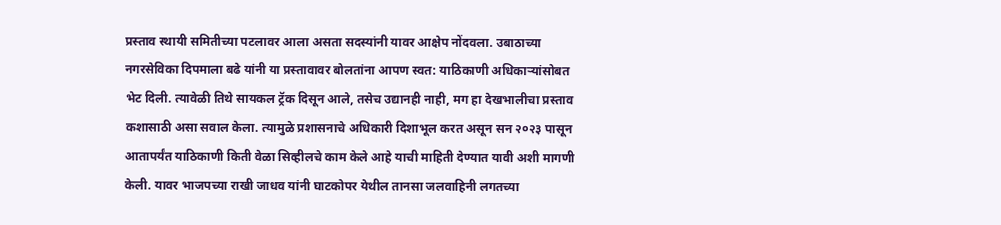प्रस्ताव स्थायी समितीच्या पटलावर आला असता सदस्यांनी यावर आक्षेप नोंदवला. उबाठाच्या नगरसेविका दिपमाला बढे यांनी या प्रस्तावावर बोलतांना आपण स्वत: याठिकाणी अधिकाऱ्यांसोबत भेट दिली. त्यावेळी तिथे सायकल ट्रॅक दिसून आले, तसेच उद्यानही नाही, मग हा देखभालीचा प्रस्ताव कशासाठी असा सवाल केला. त्यामुळे प्रशासनाचे अधिकारी दिशाभूल करत असून सन २०२३ पासून आतापर्यंत याठिकाणी किती वेळा सिव्हीलचे काम केले आहे याची माहिती देण्यात यावी अशी मागणी केली. यावर भाजपच्या राखी जाधव यांनी घाटकोपर येथील तानसा जलवाहिनी लगतच्या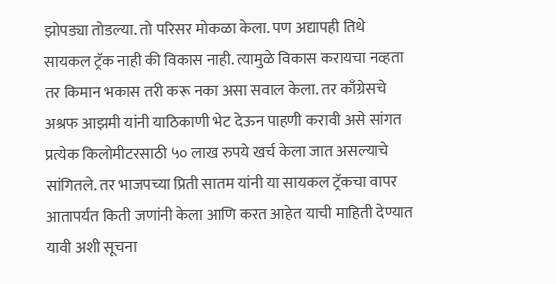झोपड्या तोडल्या. तो परिसर मोकळा केला. पण अद्यापही तिथे सायकल ट्रॅक नाही की विकास नाही. त्यामुळे विकास करायचा नव्हता तर किमान भकास तरी करू नका असा सवाल केला. तर काँग्रेसचे अश्रफ आझमी यांनी याठिकाणी भेट देऊन पाहणी करावी असे सांगत प्रत्येक किलोमीटरसाठी ५० लाख रुपये खर्च केला जात असल्याचे सांगितले. तर भाजपच्या प्रिती सातम यांनी या सायकल ट्रॅकचा वापर आतापर्यंत किती जणांनी केला आणि करत आहेत याची माहिती देण्यात यावी अशी सूचना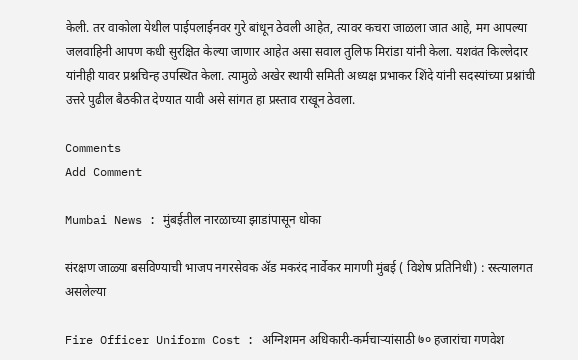केली. तर वाकोला येथील पाईपलाईनवर गुरे बांधून ठेवली आहेत, त्यावर कचरा जाळला जात आहे, मग आपल्या जलवाहिनी आपण कधी सुरक्षित केल्या जाणार आहेत असा सवाल तुलिफ मिरांडा यांनी केला. यशवंत किल्लेदार यांनीही यावर प्रश्नचिन्ह उपस्थित केला. त्यामुळे अखेर स्थायी समिती अध्यक्ष प्रभाकर शिंदे यांनी सदस्यांच्या प्रश्नांची उत्तरे पुढील बैठकीत देण्यात यावी असे सांगत हा प्रस्ताव राखून ठेवला.

Comments
Add Comment

Mumbai News : मुंबईतील नारळाच्या झाडांपासून धोका

संरक्षण जाळ्या बसविण्याची भाजप नगरसेवक अ‍ॅड मकरंद नार्वेकर मागणी मुंबई ( विशेष प्रतिनिधी) : रस्त्यालगत असलेल्या

Fire Officer Uniform Cost : अग्निशमन अधिकारी-कर्मचाऱ्यांसाठी ७० हजारांचा गणवेश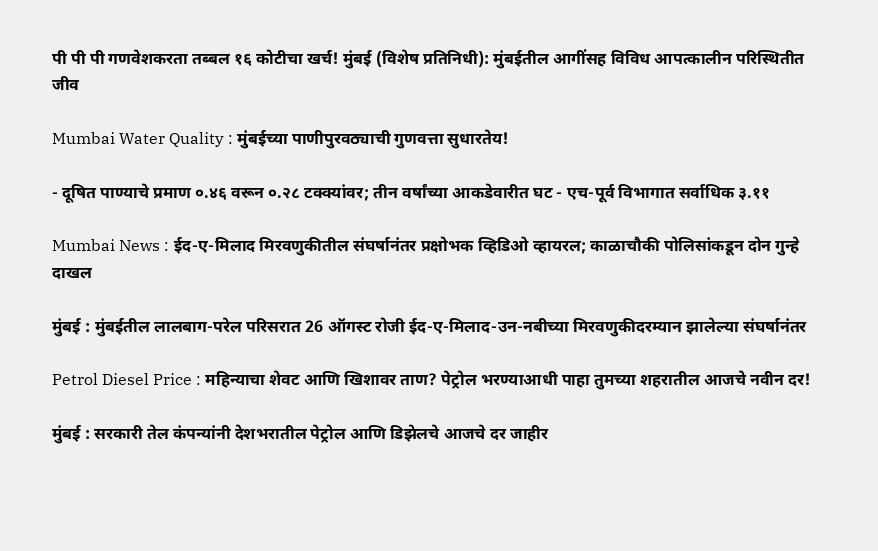पी पी पी गणवेशकरता तब्बल १६ कोटीचा खर्च! मुंबई (विशेष प्रतिनिधी): मुंबईतील आगींसह विविध आपत्कालीन परिस्थितीत जीव

Mumbai Water Quality : मुंबईच्या पाणीपुरवठ्याची गुणवत्ता सुधारतेय!

- दूषित पाण्याचे प्रमाण ०.४६ वरून ०.२८ टक्क्यांवर; तीन वर्षांच्या आकडेवारीत घट - एच-पूर्व विभागात सर्वाधिक ३.११

Mumbai News : ईद-ए-मिलाद मिरवणुकीतील संघर्षानंतर प्रक्षोभक व्हिडिओ व्हायरल; काळाचौकी पोलिसांकडून दोन गुन्हे दाखल

मुंबई : मुंबईतील लालबाग-परेल परिसरात 26 ऑगस्ट रोजी ईद-ए-मिलाद-उन-नबीच्या मिरवणुकीदरम्यान झालेल्या संघर्षानंतर

Petrol Diesel Price : महिन्याचा शेवट आणि खिशावर ताण? पेट्रोल भरण्याआधी पाहा तुमच्या शहरातील आजचे नवीन दर!

मुंबई : सरकारी तेल कंपन्यांनी देशभरातील पेट्रोल आणि डिझेलचे आजचे दर जाहीर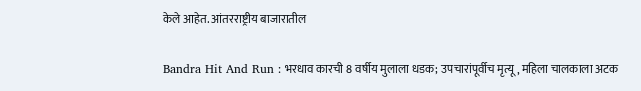केले आहेत. आंतरराष्ट्रीय बाजारातील

Bandra Hit And Run : भरधाव कारची 8 वर्षीय मुलाला धडक; उपचारांपूर्वीच मृत्यू, महिला चालकाला अटक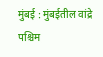मुंबई : मुंबईतील वांद्रे पश्चिम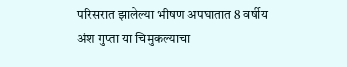परिसरात झालेल्या भीषण अपघातात 8 वर्षीय अंश गुप्ता या चिमुकल्याचा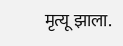मृत्यू झाला.